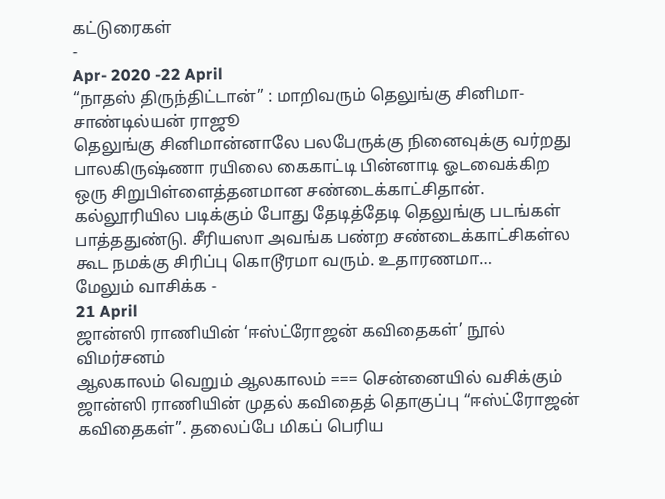கட்டுரைகள்
-
Apr- 2020 -22 April
“நாதஸ் திருந்திட்டான்” : மாறிவரும் தெலுங்கு சினிமா- சாண்டில்யன் ராஜூ
தெலுங்கு சினிமான்னாலே பலபேருக்கு நினைவுக்கு வர்றது பாலகிருஷ்ணா ரயிலை கைகாட்டி பின்னாடி ஓடவைக்கிற ஒரு சிறுபிள்ளைத்தனமான சண்டைக்காட்சிதான். கல்லூரியில படிக்கும் போது தேடித்தேடி தெலுங்கு படங்கள் பாத்ததுண்டு. சீரியஸா அவங்க பண்ற சண்டைக்காட்சிகள்ல கூட நமக்கு சிரிப்பு கொடூரமா வரும். உதாரணமா…
மேலும் வாசிக்க -
21 April
ஜான்ஸி ராணியின் ‘ஈஸ்ட்ரோஜன் கவிதைகள்’ நூல் விமர்சனம்
ஆலகாலம் வெறும் ஆலகாலம் === சென்னையில் வசிக்கும் ஜான்ஸி ராணியின் முதல் கவிதைத் தொகுப்பு “ஈஸ்ட்ரோஜன் கவிதைகள்”. தலைப்பே மிகப் பெரிய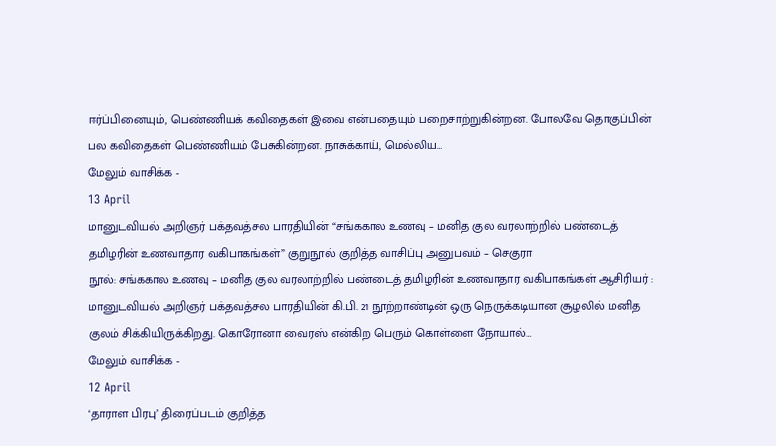ஈர்ப்பினையும், பெண்ணியக் கவிதைகள் இவை என்பதையும் பறைசாற்றுகின்றன. போலவே தொகுப்பின் பல கவிதைகள் பெண்ணியம் பேசுகின்றன. நாசுக்காய், மெல்லிய…
மேலும் வாசிக்க -
13 April
மானுடவியல் அறிஞர் பக்தவத்சல பாரதியின் “சங்ககால உணவு – மனித குல வரலாற்றில் பண்டைத் தமிழரின் உணவாதார வகிபாகங்கள்” குறுநூல் குறித்த வாசிப்பு அனுபவம் – செகுரா
நூல்: சங்ககால உணவு – மனித குல வரலாற்றில் பண்டைத் தமிழரின் உணவாதார வகிபாகங்கள் ஆசிரியர் : மானுடவியல் அறிஞர் பக்தவத்சல பாரதியின் கி.பி. 21 நூற்றாண்டின் ஒரு நெருக்கடியான சூழலில் மனித குலம் சிக்கியிருக்கிறது. கொரோனா வைரஸ் என்கிற பெரும் கொள்ளை நோயால்…
மேலும் வாசிக்க -
12 April
‘தாராள பிரபு’ திரைப்படம் குறித்த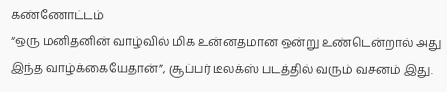கண்ணோட்டம்
“ஒரு மனிதனின் வாழ்வில் மிக உன்னதமான ஒன்று உண்டென்றால் அது இந்த வாழ்க்கையேதான்”, சூப்பர் டீலக்ஸ் படத்தில் வரும் வசனம் இது.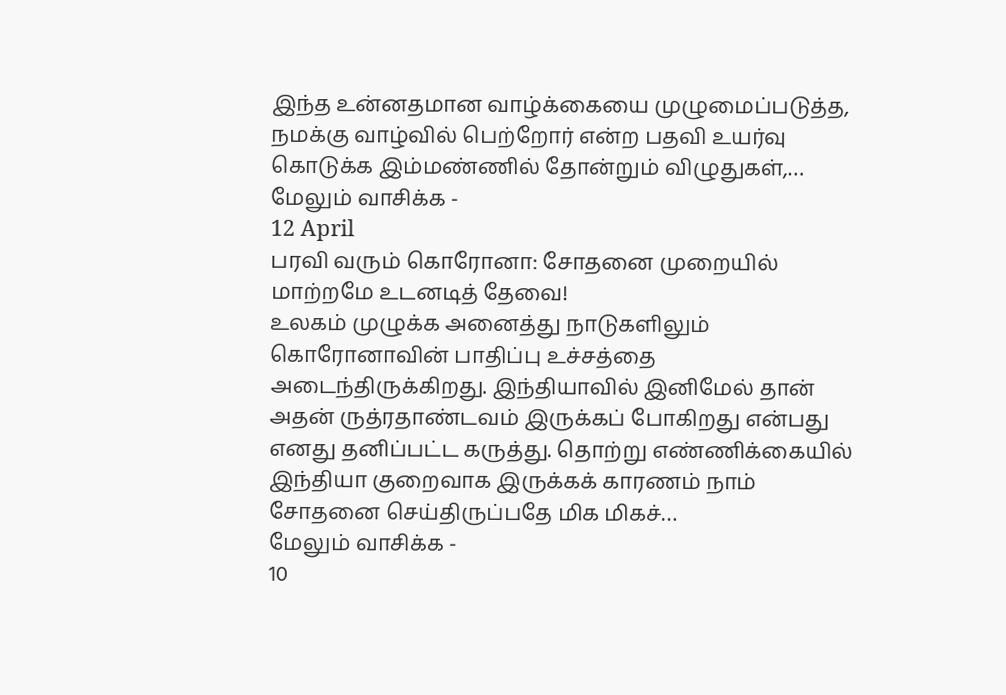இந்த உன்னதமான வாழ்க்கையை முழுமைப்படுத்த, நமக்கு வாழ்வில் பெற்றோர் என்ற பதவி உயர்வு கொடுக்க இம்மண்ணில் தோன்றும் விழுதுகள்,…
மேலும் வாசிக்க -
12 April
பரவி வரும் கொரோனா: சோதனை முறையில் மாற்றமே உடனடித் தேவை!
உலகம் முழுக்க அனைத்து நாடுகளிலும் கொரோனாவின் பாதிப்பு உச்சத்தை அடைந்திருக்கிறது. இந்தியாவில் இனிமேல் தான் அதன் ருத்ரதாண்டவம் இருக்கப் போகிறது என்பது எனது தனிப்பட்ட கருத்து. தொற்று எண்ணிக்கையில் இந்தியா குறைவாக இருக்கக் காரணம் நாம் சோதனை செய்திருப்பதே மிக மிகச்…
மேலும் வாசிக்க -
10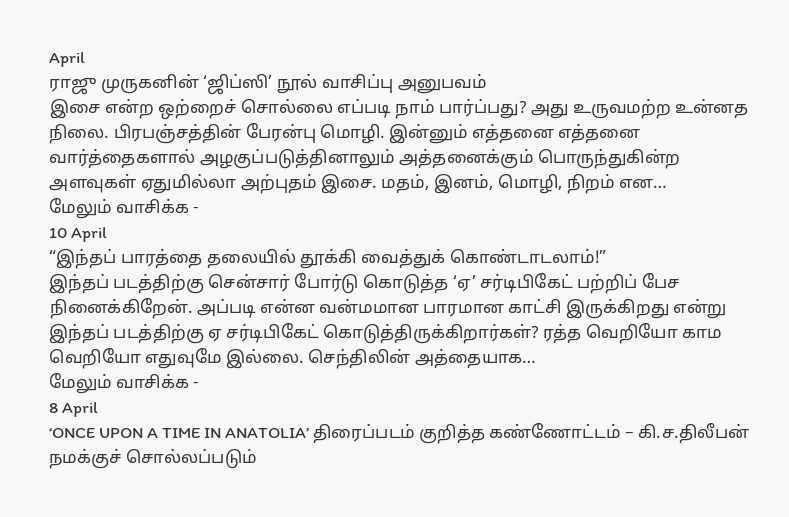April
ராஜு முருகனின் ‘ஜிப்ஸி’ நூல் வாசிப்பு அனுபவம்
இசை என்ற ஒற்றைச் சொல்லை எப்படி நாம் பார்ப்பது? அது உருவமற்ற உன்னத நிலை. பிரபஞ்சத்தின் பேரன்பு மொழி. இன்னும் எத்தனை எத்தனை வார்த்தைகளால் அழகுப்படுத்தினாலும் அத்தனைக்கும் பொருந்துகின்ற அளவுகள் ஏதுமில்லா அற்புதம் இசை. மதம், இனம், மொழி, நிறம் என…
மேலும் வாசிக்க -
10 April
“இந்தப் பாரத்தை தலையில் தூக்கி வைத்துக் கொண்டாடலாம்!”
இந்தப் படத்திற்கு சென்சார் போர்டு கொடுத்த ‘ஏ’ சர்டிபிகேட் பற்றிப் பேச நினைக்கிறேன். அப்படி என்ன வன்மமான பாரமான காட்சி இருக்கிறது என்று இந்தப் படத்திற்கு ஏ சர்டிபிகேட் கொடுத்திருக்கிறார்கள்? ரத்த வெறியோ காம வெறியோ எதுவுமே இல்லை. செந்திலின் அத்தையாக…
மேலும் வாசிக்க -
8 April
‘ONCE UPON A TIME IN ANATOLIA’ திரைப்படம் குறித்த கண்ணோட்டம் – கி.ச.திலீபன்
நமக்குச் சொல்லப்படும்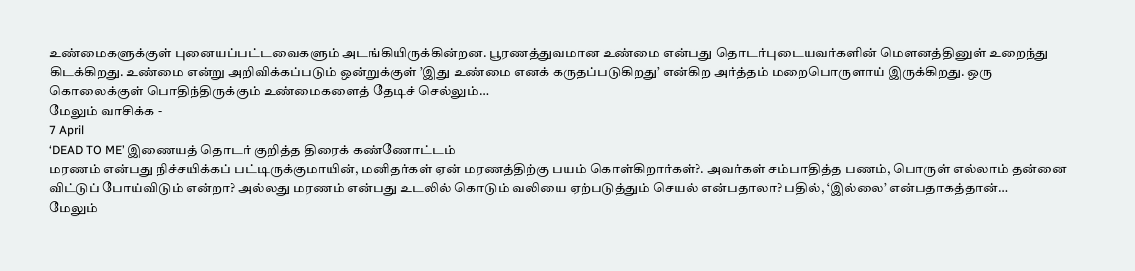உண்மைகளுக்குள் புனையப்பட்டவைகளும் அடங்கியிருக்கின்றன. பூரணத்துவமான உண்மை என்பது தொடர்புடையவர்களின் மௌனத்தினுள் உறைந்து கிடக்கிறது. உண்மை என்று அறிவிக்கப்படும் ஒன்றுக்குள் ’இது உண்மை எனக் கருதப்படுகிறது’ என்கிற அர்த்தம் மறைபொருளாய் இருக்கிறது. ஒரு கொலைக்குள் பொதிந்திருக்கும் உண்மைகளைத் தேடிச் செல்லும்…
மேலும் வாசிக்க -
7 April
‘DEAD TO ME’ இணையத் தொடர் குறித்த திரைக் கண்ணோட்டம்
மரணம் என்பது நிச்சயிக்கப் பட்டிருக்குமாயின், மனிதர்கள் ஏன் மரணத்திற்கு பயம் கொள்கிறார்கள்?. அவர்கள் சம்பாதித்த பணம், பொருள் எல்லாம் தன்னை விட்டுப் போய்விடும் என்றா? அல்லது மரணம் என்பது உடலில் கொடும் வலியை ஏற்படுத்தும் செயல் என்பதாலா? பதில், ‘இல்லை’ என்பதாகத்தான்…
மேலும்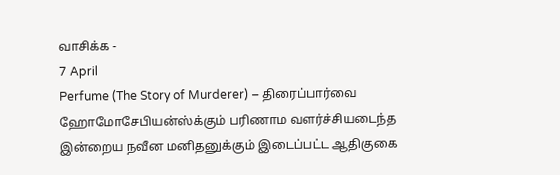வாசிக்க -
7 April
Perfume (The Story of Murderer) – திரைப்பார்வை
ஹோமோசேபியன்ஸ்க்கும் பரிணாம வளர்ச்சியடைந்த இன்றைய நவீன மனிதனுக்கும் இடைப்பட்ட ஆதிகுகை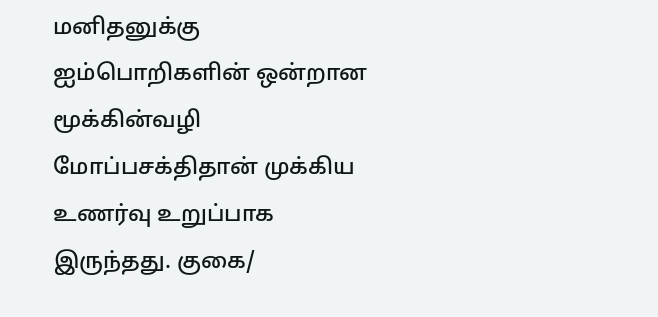மனிதனுக்கு ஐம்பொறிகளின் ஒன்றான மூக்கின்வழி மோப்பசக்திதான் முக்கிய உணர்வு உறுப்பாக இருந்தது. குகை/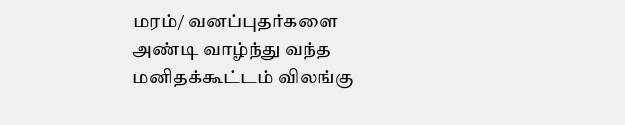மரம்/ வனப்புதர்களை அண்டி வாழ்ந்து வந்த மனிதக்கூட்டம் விலங்கு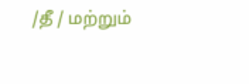/தீ / மற்றும்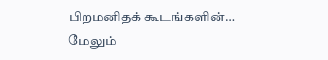பிறமனிதக் கூடங்களின்…
மேலும்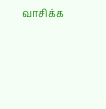வாசிக்க